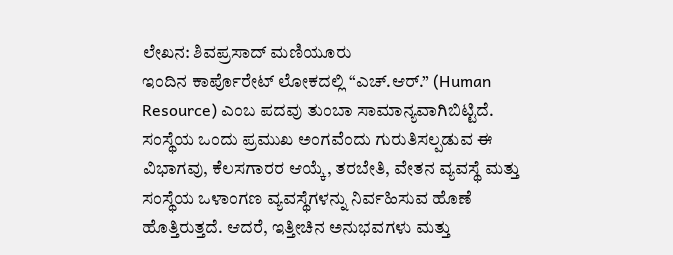ಲೇಖನ: ಶಿವಪ್ರಸಾದ್ ಮಣಿಯೂರು
ಇಂದಿನ ಕಾರ್ಪೊರೇಟ್ ಲೋಕದಲ್ಲಿ “ಎಚ್.ಆರ್.” (Human Resource) ಎಂಬ ಪದವು ತುಂಬಾ ಸಾಮಾನ್ಯವಾಗಿಬಿಟ್ಟಿದೆ. ಸಂಸ್ಥೆಯ ಒಂದು ಪ್ರಮುಖ ಅಂಗವೆಂದು ಗುರುತಿಸಲ್ಪಡುವ ಈ ವಿಭಾಗವು, ಕೆಲಸಗಾರರ ಆಯ್ಕೆ, ತರಬೇತಿ, ವೇತನ ವ್ಯವಸ್ಥೆ ಮತ್ತು ಸಂಸ್ಥೆಯ ಒಳಾಂಗಣ ವ್ಯವಸ್ಥೆಗಳನ್ನು ನಿರ್ವಹಿಸುವ ಹೊಣೆ ಹೊತ್ತಿರುತ್ತದೆ. ಆದರೆ, ಇತ್ತೀಚಿನ ಅನುಭವಗಳು ಮತ್ತು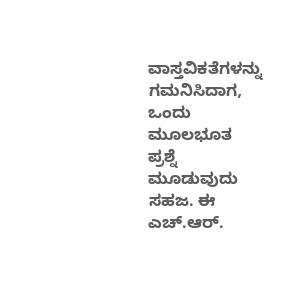ವಾಸ್ತವಿಕತೆಗಳನ್ನು ಗಮನಿಸಿದಾಗ, ಒಂದು ಮೂಲಭೂತ ಪ್ರಶ್ನೆ ಮೂಡುವುದು ಸಹಜ. ಈ ಎಚ್.ಆರ್.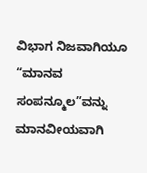ವಿಭಾಗ ನಿಜವಾಗಿಯೂ “ಮಾನವ ಸಂಪನ್ಮೂಲ”ವನ್ನು ಮಾನವೀಯವಾಗಿ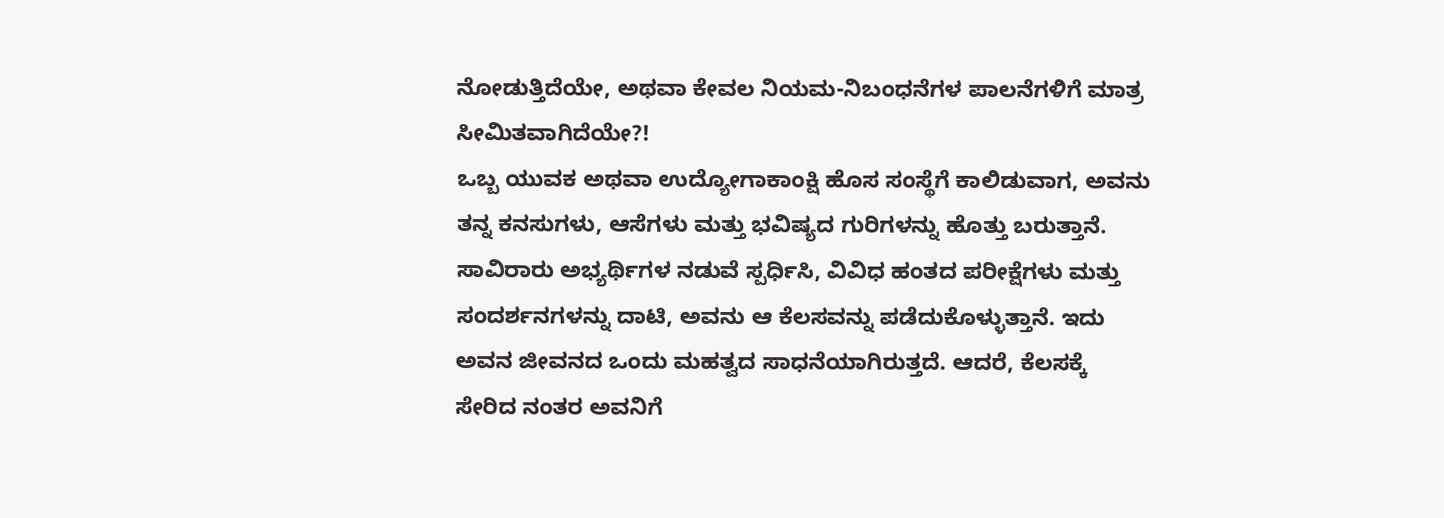ನೋಡುತ್ತಿದೆಯೇ, ಅಥವಾ ಕೇವಲ ನಿಯಮ-ನಿಬಂಧನೆಗಳ ಪಾಲನೆಗಳಿಗೆ ಮಾತ್ರ ಸೀಮಿತವಾಗಿದೆಯೇ?!
ಒಬ್ಬ ಯುವಕ ಅಥವಾ ಉದ್ಯೋಗಾಕಾಂಕ್ಷಿ ಹೊಸ ಸಂಸ್ಥೆಗೆ ಕಾಲಿಡುವಾಗ, ಅವನು ತನ್ನ ಕನಸುಗಳು, ಆಸೆಗಳು ಮತ್ತು ಭವಿಷ್ಯದ ಗುರಿಗಳನ್ನು ಹೊತ್ತು ಬರುತ್ತಾನೆ. ಸಾವಿರಾರು ಅಭ್ಯರ್ಥಿಗಳ ನಡುವೆ ಸ್ಪರ್ಧಿಸಿ, ವಿವಿಧ ಹಂತದ ಪರೀಕ್ಷೆಗಳು ಮತ್ತು ಸಂದರ್ಶನಗಳನ್ನು ದಾಟಿ, ಅವನು ಆ ಕೆಲಸವನ್ನು ಪಡೆದುಕೊಳ್ಳುತ್ತಾನೆ. ಇದು ಅವನ ಜೀವನದ ಒಂದು ಮಹತ್ವದ ಸಾಧನೆಯಾಗಿರುತ್ತದೆ. ಆದರೆ, ಕೆಲಸಕ್ಕೆ ಸೇರಿದ ನಂತರ ಅವನಿಗೆ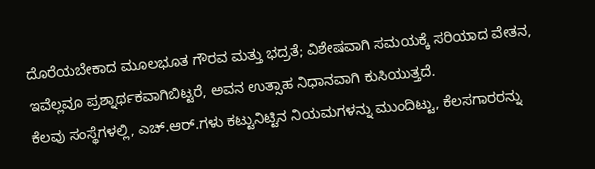ದೊರೆಯಬೇಕಾದ ಮೂಲಭೂತ ಗೌರವ ಮತ್ತು ಭದ್ರತೆ; ವಿಶೇಷವಾಗಿ ಸಮಯಕ್ಕೆ ಸರಿಯಾದ ವೇತನ, ಇವೆಲ್ಲವೂ ಪ್ರಶ್ನಾರ್ಥಕವಾಗಿಬಿಟ್ಟರೆ, ಅವನ ಉತ್ಸಾಹ ನಿಧಾನವಾಗಿ ಕುಸಿಯುತ್ತದೆ.
ಕೆಲವು ಸಂಸ್ಥೆಗಳಲ್ಲಿ, ಎಚ್.ಆರ್.ಗಳು ಕಟ್ಟುನಿಟ್ಟಿನ ನಿಯಮಗಳನ್ನು ಮುಂದಿಟ್ಟು, ಕೆಲಸಗಾರರನ್ನು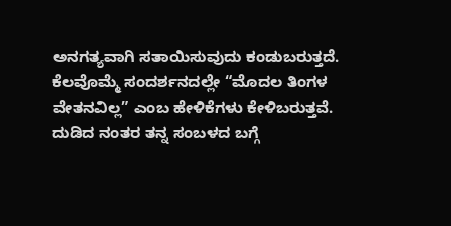ಅನಗತ್ಯವಾಗಿ ಸತಾಯಿಸುವುದು ಕಂಡುಬರುತ್ತದೆ. ಕೆಲವೊಮ್ಮೆ ಸಂದರ್ಶನದಲ್ಲೇ “ಮೊದಲ ತಿಂಗಳ ವೇತನವಿಲ್ಲ” ಎಂಬ ಹೇಳಿಕೆಗಳು ಕೇಳಿಬರುತ್ತವೆ. ದುಡಿದ ನಂತರ ತನ್ನ ಸಂಬಳದ ಬಗ್ಗೆ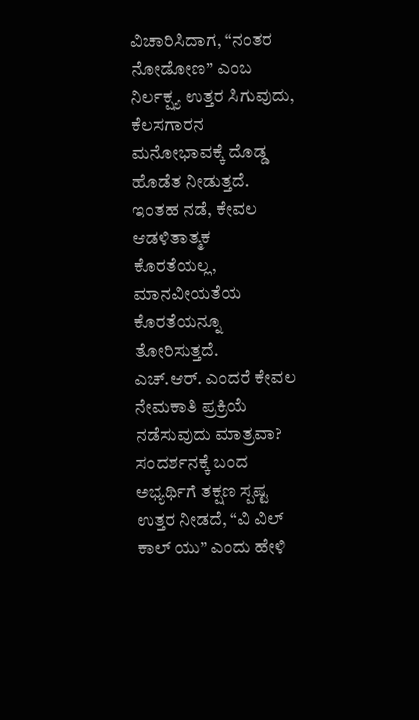ವಿಚಾರಿಸಿದಾಗ, “ನಂತರ ನೋಡೋಣ” ಎಂಬ ನಿರ್ಲಕ್ಷ್ಯ ಉತ್ತರ ಸಿಗುವುದು, ಕೆಲಸಗಾರನ ಮನೋಭಾವಕ್ಕೆ ದೊಡ್ಡ ಹೊಡೆತ ನೀಡುತ್ತದೆ. ಇಂತಹ ನಡೆ, ಕೇವಲ ಆಡಳಿತಾತ್ಮಕ ಕೊರತೆಯಲ್ಲ, ಮಾನವೀಯತೆಯ ಕೊರತೆಯನ್ನೂ ತೋರಿಸುತ್ತದೆ.
ಎಚ್.ಆರ್. ಎಂದರೆ ಕೇವಲ ನೇಮಕಾತಿ ಪ್ರಕ್ರಿಯೆ ನಡೆಸುವುದು ಮಾತ್ರವಾ? ಸಂದರ್ಶನಕ್ಕೆ ಬಂದ ಅಭ್ಯರ್ಥಿಗೆ ತಕ್ಷಣ ಸ್ಪಷ್ಟ ಉತ್ತರ ನೀಡದೆ, “ವಿ ವಿಲ್ ಕಾಲ್ ಯು” ಎಂದು ಹೇಳಿ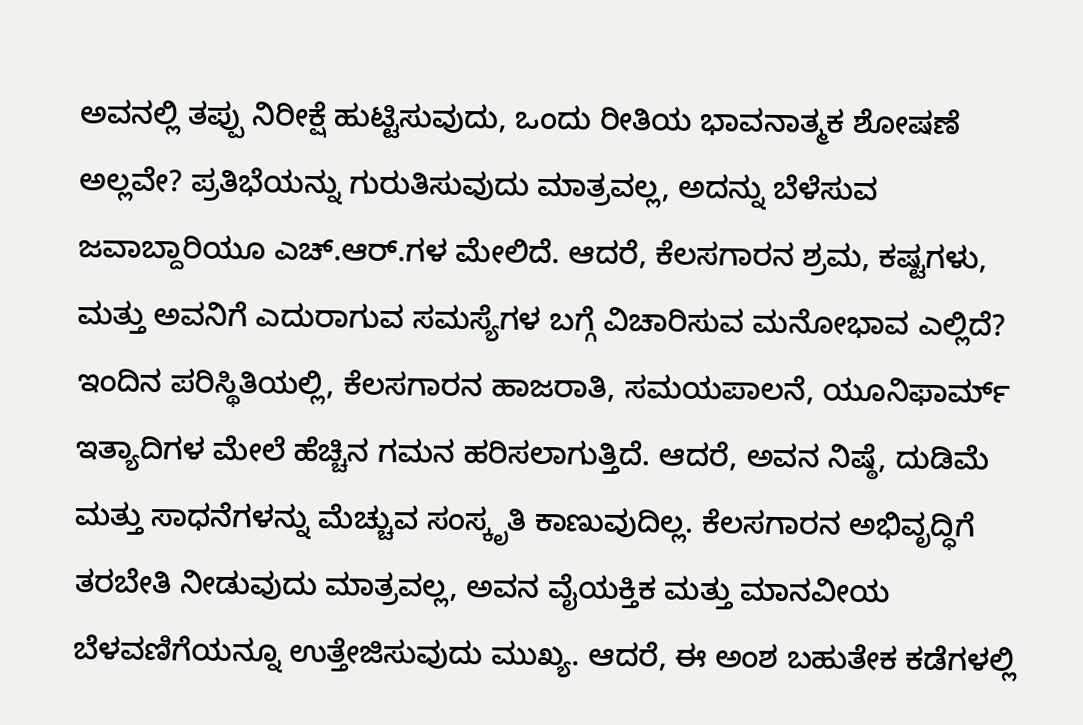ಅವನಲ್ಲಿ ತಪ್ಪು ನಿರೀಕ್ಷೆ ಹುಟ್ಟಿಸುವುದು, ಒಂದು ರೀತಿಯ ಭಾವನಾತ್ಮಕ ಶೋಷಣೆ ಅಲ್ಲವೇ? ಪ್ರತಿಭೆಯನ್ನು ಗುರುತಿಸುವುದು ಮಾತ್ರವಲ್ಲ, ಅದನ್ನು ಬೆಳೆಸುವ ಜವಾಬ್ದಾರಿಯೂ ಎಚ್.ಆರ್.ಗಳ ಮೇಲಿದೆ. ಆದರೆ, ಕೆಲಸಗಾರನ ಶ್ರಮ, ಕಷ್ಟಗಳು, ಮತ್ತು ಅವನಿಗೆ ಎದುರಾಗುವ ಸಮಸ್ಯೆಗಳ ಬಗ್ಗೆ ವಿಚಾರಿಸುವ ಮನೋಭಾವ ಎಲ್ಲಿದೆ?
ಇಂದಿನ ಪರಿಸ್ಥಿತಿಯಲ್ಲಿ, ಕೆಲಸಗಾರನ ಹಾಜರಾತಿ, ಸಮಯಪಾಲನೆ, ಯೂನಿಫಾರ್ಮ್ ಇತ್ಯಾದಿಗಳ ಮೇಲೆ ಹೆಚ್ಚಿನ ಗಮನ ಹರಿಸಲಾಗುತ್ತಿದೆ. ಆದರೆ, ಅವನ ನಿಷ್ಠೆ, ದುಡಿಮೆ ಮತ್ತು ಸಾಧನೆಗಳನ್ನು ಮೆಚ್ಚುವ ಸಂಸ್ಕೃತಿ ಕಾಣುವುದಿಲ್ಲ. ಕೆಲಸಗಾರನ ಅಭಿವೃದ್ಧಿಗೆ ತರಬೇತಿ ನೀಡುವುದು ಮಾತ್ರವಲ್ಲ, ಅವನ ವೈಯಕ್ತಿಕ ಮತ್ತು ಮಾನವೀಯ ಬೆಳವಣಿಗೆಯನ್ನೂ ಉತ್ತೇಜಿಸುವುದು ಮುಖ್ಯ. ಆದರೆ, ಈ ಅಂಶ ಬಹುತೇಕ ಕಡೆಗಳಲ್ಲಿ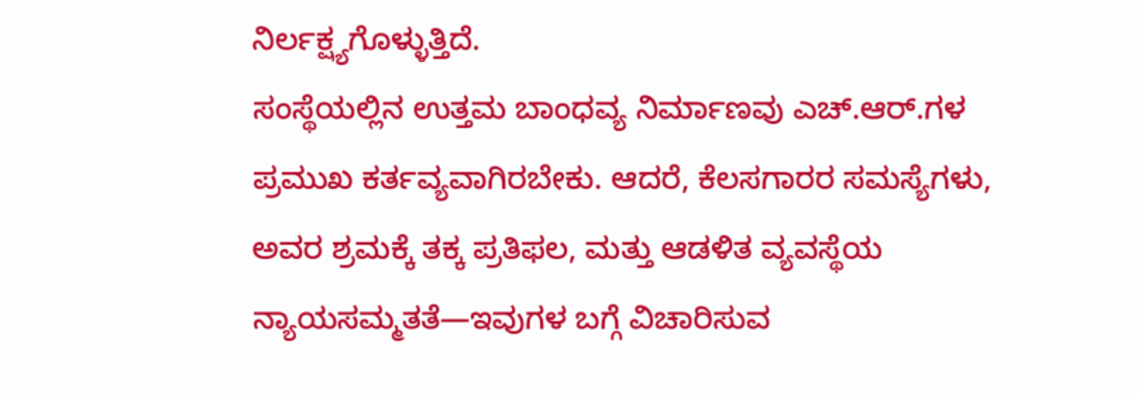ನಿರ್ಲಕ್ಷ್ಯಗೊಳ್ಳುತ್ತಿದೆ.
ಸಂಸ್ಥೆಯಲ್ಲಿನ ಉತ್ತಮ ಬಾಂಧವ್ಯ ನಿರ್ಮಾಣವು ಎಚ್.ಆರ್.ಗಳ ಪ್ರಮುಖ ಕರ್ತವ್ಯವಾಗಿರಬೇಕು. ಆದರೆ, ಕೆಲಸಗಾರರ ಸಮಸ್ಯೆಗಳು, ಅವರ ಶ್ರಮಕ್ಕೆ ತಕ್ಕ ಪ್ರತಿಫಲ, ಮತ್ತು ಆಡಳಿತ ವ್ಯವಸ್ಥೆಯ ನ್ಯಾಯಸಮ್ಮತತೆ—ಇವುಗಳ ಬಗ್ಗೆ ವಿಚಾರಿಸುವ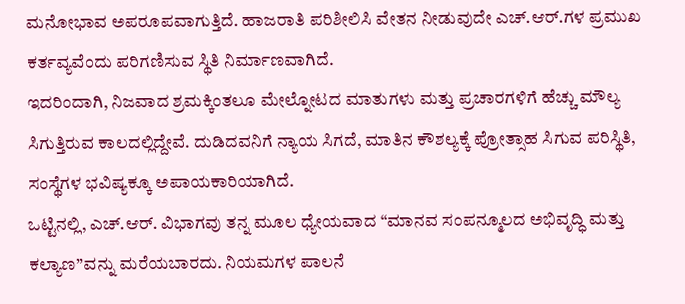ಮನೋಭಾವ ಅಪರೂಪವಾಗುತ್ತಿದೆ. ಹಾಜರಾತಿ ಪರಿಶೀಲಿಸಿ ವೇತನ ನೀಡುವುದೇ ಎಚ್.ಆರ್.ಗಳ ಪ್ರಮುಖ ಕರ್ತವ್ಯವೆಂದು ಪರಿಗಣಿಸುವ ಸ್ಥಿತಿ ನಿರ್ಮಾಣವಾಗಿದೆ.
ಇದರಿಂದಾಗಿ, ನಿಜವಾದ ಶ್ರಮಕ್ಕಿಂತಲೂ ಮೇಲ್ನೋಟದ ಮಾತುಗಳು ಮತ್ತು ಪ್ರಚಾರಗಳಿಗೆ ಹೆಚ್ಚು ಮೌಲ್ಯ ಸಿಗುತ್ತಿರುವ ಕಾಲದಲ್ಲಿದ್ದೇವೆ. ದುಡಿದವನಿಗೆ ನ್ಯಾಯ ಸಿಗದೆ, ಮಾತಿನ ಕೌಶಲ್ಯಕ್ಕೆ ಪ್ರೋತ್ಸಾಹ ಸಿಗುವ ಪರಿಸ್ಥಿತಿ, ಸಂಸ್ಥೆಗಳ ಭವಿಷ್ಯಕ್ಕೂ ಅಪಾಯಕಾರಿಯಾಗಿದೆ.
ಒಟ್ಟಿನಲ್ಲಿ, ಎಚ್.ಆರ್. ವಿಭಾಗವು ತನ್ನ ಮೂಲ ಧ್ಯೇಯವಾದ “ಮಾನವ ಸಂಪನ್ಮೂಲದ ಅಭಿವೃದ್ಧಿ ಮತ್ತು ಕಲ್ಯಾಣ”ವನ್ನು ಮರೆಯಬಾರದು. ನಿಯಮಗಳ ಪಾಲನೆ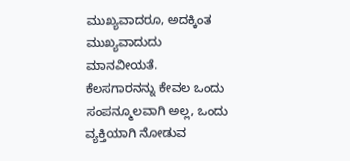ಮುಖ್ಯವಾದರೂ, ಅದಕ್ಕಿಂತ ಮುಖ್ಯವಾದುದು ಮಾನವೀಯತೆ. ಕೆಲಸಗಾರನನ್ನು ಕೇವಲ ಒಂದು ಸಂಪನ್ಮೂಲವಾಗಿ ಅಲ್ಲ, ಒಂದು ವ್ಯಕ್ತಿಯಾಗಿ ನೋಡುವ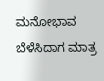ಮನೋಭಾವ ಬೆಳೆಸಿದಾಗ ಮಾತ್ರ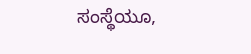ಸಂಸ್ಥೆಯೂ,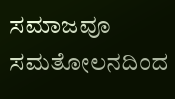ಸಮಾಜವೂ ಸಮತೋಲನದಿಂದ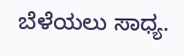ಬೆಳೆಯಲು ಸಾಧ್ಯ.